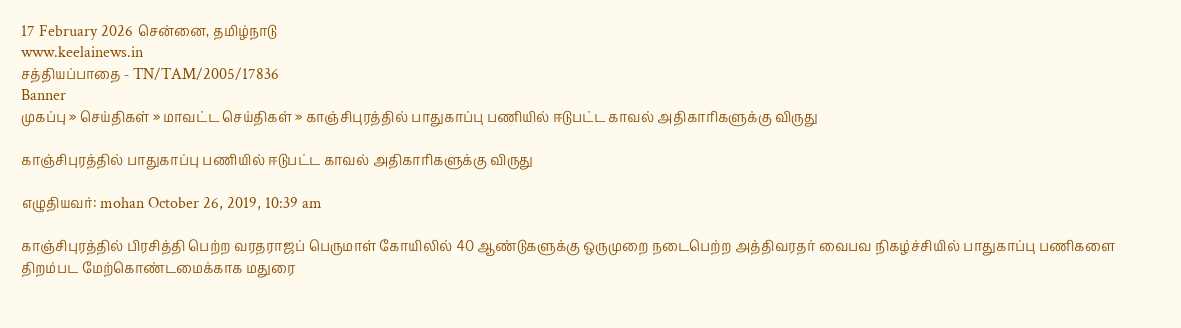17 February 2026 சென்னை, தமிழ்நாடு
www.keelainews.in
சத்தியப்பாதை - TN/TAM/2005/17836
Banner
முகப்பு » செய்திகள் » மாவட்ட செய்திகள் » காஞ்சிபுரத்தில் பாதுகாப்பு பணியில் ஈடுபட்ட காவல் அதிகாரிகளுக்கு விருது

காஞ்சிபுரத்தில் பாதுகாப்பு பணியில் ஈடுபட்ட காவல் அதிகாரிகளுக்கு விருது

எழுதியவர்: mohan October 26, 2019, 10:39 am

காஞ்சிபுரத்தில் பிரசித்தி பெற்ற வரதராஜப் பெருமாள் கோயிலில் 40 ஆண்டுகளுக்கு ஒருமுறை நடைபெற்ற அத்திவரதர் வைபவ நிகழ்ச்சியில் பாதுகாப்பு பணிகளை திறம்பட மேற்கொண்டமைக்காக மதுரை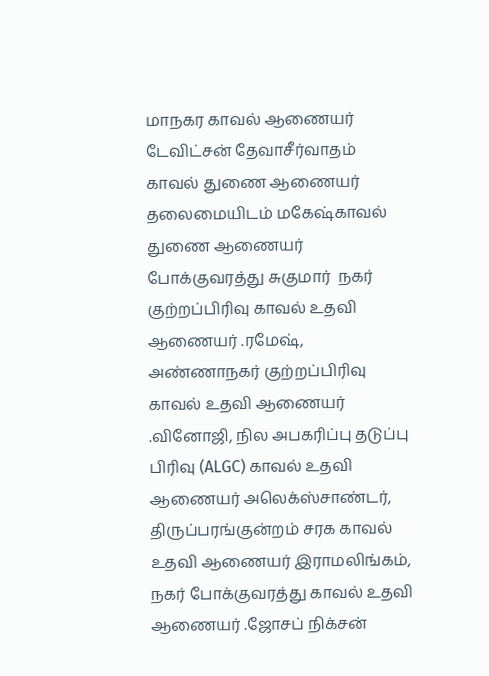மாநகர காவல் ஆணையர் டேவிட்சன் தேவாசீர்வாதம்  காவல் துணை ஆணையர் தலைமையிடம் மகேஷ்காவல் துணை ஆணையர் போக்குவரத்து சுகுமார்  நகர் குற்றப்பிரிவு காவல் உதவி ஆணையர் .ரமேஷ், அண்ணாநகர் குற்றப்பிரிவு காவல் உதவி ஆணையர் .வினோஜி, நில அபகரிப்பு தடுப்பு பிரிவு (ALGC) காவல் உதவி ஆணையர் அலெக்ஸ்சாண்டர், திருப்பரங்குன்றம் சரக காவல் உதவி ஆணையர் இராமலிங்கம், நகர் போக்குவரத்து காவல் உதவி ஆணையர் .ஜோசப் நிக்சன்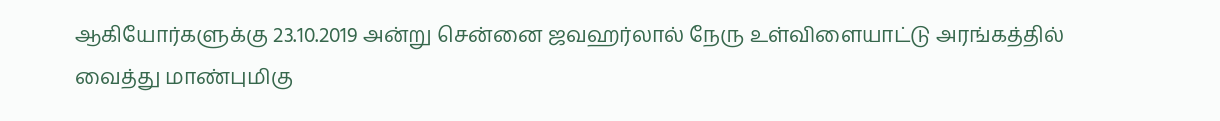ஆகியோர்களுக்கு 23.10.2019 அன்று சென்னை ஜவஹர்லால் நேரு உள்விளையாட்டு அரங்கத்தில் வைத்து மாண்புமிகு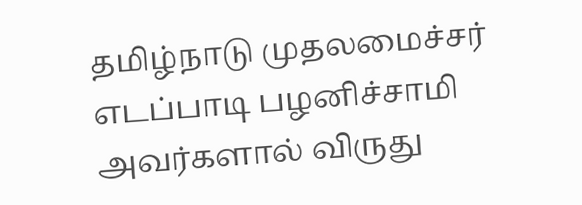தமிழ்நாடு முதலமைச்சர்  எடப்பாடி பழனிச்சாமி அவர்களால் விருது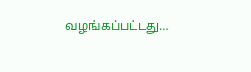வழங்கப்பட்டது…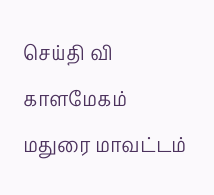செய்தி வி காளமேகம் மதுரை மாவட்டம்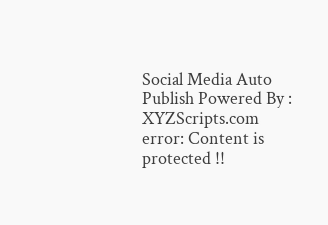Social Media Auto Publish Powered By : XYZScripts.com
error: Content is protected !!